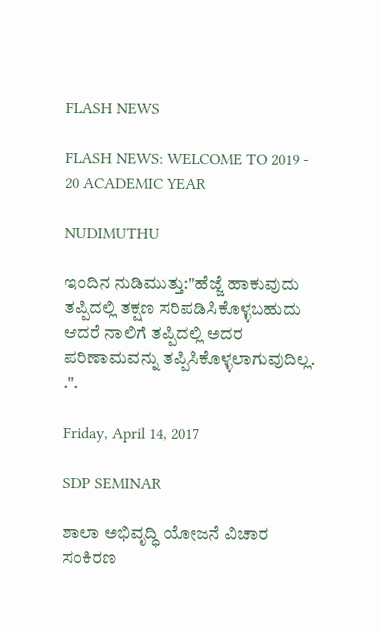FLASH NEWS

FLASH NEWS: WELCOME TO 2019 - 20 ACADEMIC YEAR

NUDIMUTHU

ಇಂದಿನ ನುಡಿಮುತ್ತು:"ಹೆಜ್ಜೆ ಹಾಕುವುದು ತಪ್ಪಿದಲ್ಲಿ ತಕ್ಷಣ ಸರಿಪಡಿಸಿಕೊಳ್ಳಬಹುದು ಆದರೆ ನಾಲಿಗೆ ತಪ್ಪಿದಲ್ಲಿ ಅದರ ಪರಿಣಾಮವನ್ನು ತಪ್ಪಿಸಿಕೊಳ್ಳಲಾಗುವುದಿಲ್ಲ. .".

Friday, April 14, 2017

SDP SEMINAR

ಶಾಲಾ ಅಭಿವೃದ್ಧಿ ಯೋಜನೆ ವಿಚಾರ ಸಂಕಿರಣ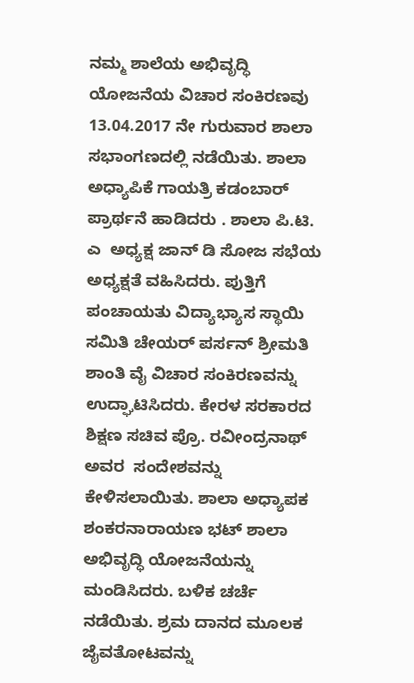ನಮ್ಮ ಶಾಲೆಯ ಅಭಿವೃದ್ಧಿ ಯೋಜನೆಯ ವಿಚಾರ ಸಂಕಿರಣವು 13.04.2017 ನೇ ಗುರುವಾರ ಶಾಲಾ ಸಭಾಂಗಣದಲ್ಲಿ ನಡೆಯಿತು. ಶಾಲಾ ಅಧ್ಯಾಪಿಕೆ ಗಾಯತ್ರಿ ಕಡಂಬಾರ್ ಪ್ರಾರ್ಥನೆ ಹಾಡಿದರು . ಶಾಲಾ ಪಿ.ಟಿ. ಎ  ಅಧ್ಯಕ್ಷ ಜಾನ್ ಡಿ ಸೋಜ ಸಭೆಯ ಅಧ್ಯಕ್ಷತೆ ವಹಿಸಿದರು. ಪುತ್ತಿಗೆ ಪಂಚಾಯತು ವಿದ್ಯಾಭ್ಯಾಸ ಸ್ಥಾಯಿ ಸಮಿತಿ ಚೇಯರ್ ಪರ್ಸನ್ ಶ್ರೀಮತಿ ಶಾಂತಿ ವೈ ವಿಚಾರ ಸಂಕಿರಣವನ್ನು ಉದ್ಘಾಟಿಸಿದರು. ಕೇರಳ ಸರಕಾರದ ಶಿಕ್ಷಣ ಸಚಿವ ಪ್ರೊ. ರವೀಂದ್ರನಾಥ್ ಅವರ  ಸಂದೇಶವನ್ನು ಕೇಳಿಸಲಾಯಿತು. ಶಾಲಾ ಅಧ್ಯಾಪಕ ಶಂಕರನಾರಾಯಣ ಭಟ್ ಶಾಲಾ ಅಭಿವೃದ್ಧಿ ಯೋಜನೆಯನ್ನು ಮಂಡಿಸಿದರು. ಬಳಿಕ ಚರ್ಚೆ ನಡೆಯಿತು. ಶ್ರಮ ದಾನದ ಮೂಲಕ ಜೈವತೋಟವನ್ನು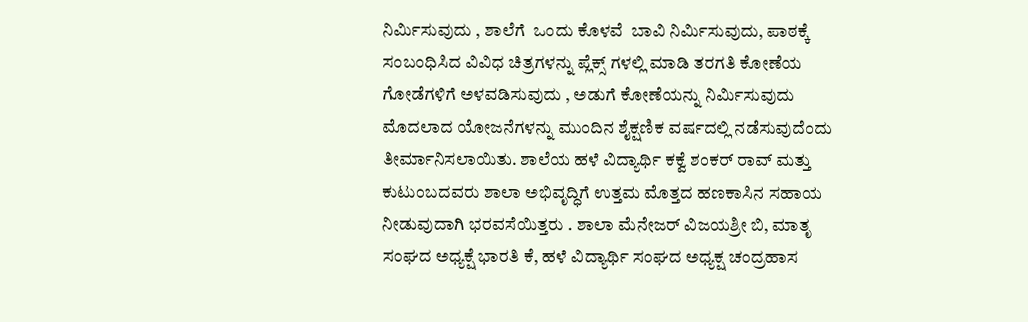ನಿರ್ಮಿಸುವುದು , ಶಾಲೆಗೆ  ಒಂದು ಕೊಳವೆ  ಬಾವಿ ನಿರ್ಮಿಸುವುದು, ಪಾಠಕ್ಕೆ ಸಂಬಂಧಿಸಿದ ವಿವಿಧ ಚಿತ್ರಗಳನ್ನು ಪ್ಲೆಕ್ಸ್ ಗಳಲ್ಲಿ ಮಾಡಿ ತರಗತಿ ಕೋಣೆಯ ಗೋಡೆಗಳಿಗೆ ಅಳವಡಿಸುವುದು , ಅಡುಗೆ ಕೋಣೆಯನ್ನು ನಿರ್ಮಿಸುವುದು ಮೊದಲಾದ ಯೋಜನೆಗಳನ್ನು ಮುಂದಿನ ಶೈಕ್ಷಣಿಕ ವರ್ಷದಲ್ಲಿ ನಡೆಸುವುದೆಂದು ತೀರ್ಮಾನಿಸಲಾಯಿತು. ಶಾಲೆಯ ಹಳೆ ವಿದ್ಯಾರ್ಥಿ ಕಕ್ವೆ ಶಂಕರ್ ರಾವ್ ಮತ್ತು ಕುಟುಂಬದವರು ಶಾಲಾ ಅಭಿವೃದ್ಧಿಗೆ ಉತ್ತಮ ಮೊತ್ತದ ಹಣಕಾಸಿನ ಸಹಾಯ ನೀಡುವುದಾಗಿ ಭರವಸೆಯಿತ್ತರು . ಶಾಲಾ ಮೆನೇಜರ್ ವಿಜಯಶ್ರೀ ಬಿ, ಮಾತೃ ಸಂಘದ ಅಧ್ಯಕ್ಷೆ ಭಾರತಿ ಕೆ, ಹಳೆ ವಿದ್ಯಾರ್ಥಿ ಸಂಘದ ಅಧ್ಯಕ್ಷ ಚಂದ್ರಹಾಸ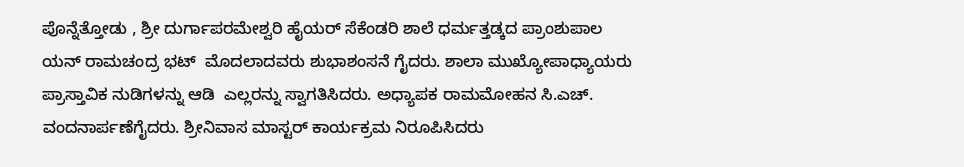ಪೊನ್ನೆತ್ತೋಡು , ಶ್ರೀ ದುರ್ಗಾಪರಮೇಶ್ವರಿ ಹೈಯರ್ ಸೆಕೆಂಡರಿ ಶಾಲೆ ಧರ್ಮತ್ತಡ್ಕದ ಪ್ರಾಂಶುಪಾಲ ಯನ್ ರಾಮಚಂದ್ರ ಭಟ್  ಮೊದಲಾದವರು ಶುಭಾಶಂಸನೆ ಗೈದರು. ಶಾಲಾ ಮುಖ್ಯೋಪಾಧ್ಯಾಯರು ಪ್ರಾಸ್ತಾವಿಕ ನುಡಿಗಳನ್ನು ಆಡಿ  ಎಲ್ಲರನ್ನು ಸ್ವಾಗತಿಸಿದರು. ಅಧ್ಯಾಪಕ ರಾಮಮೋಹನ ಸಿ.ಎಚ್. ವಂದನಾರ್ಪಣೆಗೈದರು. ಶ್ರೀನಿವಾಸ ಮಾಸ್ಟರ್ ಕಾರ್ಯಕ್ರಮ ನಿರೂಪಿಸಿದರು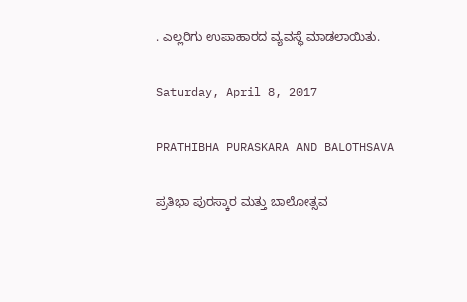. ಎಲ್ಲರಿಗು ಉಪಾಹಾರದ ವ್ಯವಸ್ಥೆ ಮಾಡಲಾಯಿತು.

Saturday, April 8, 2017

PRATHIBHA PURASKARA AND BALOTHSAVA

ಪ್ರತಿಭಾ ಪುರಸ್ಕಾರ ಮತ್ತು ಬಾಲೋತ್ಸವ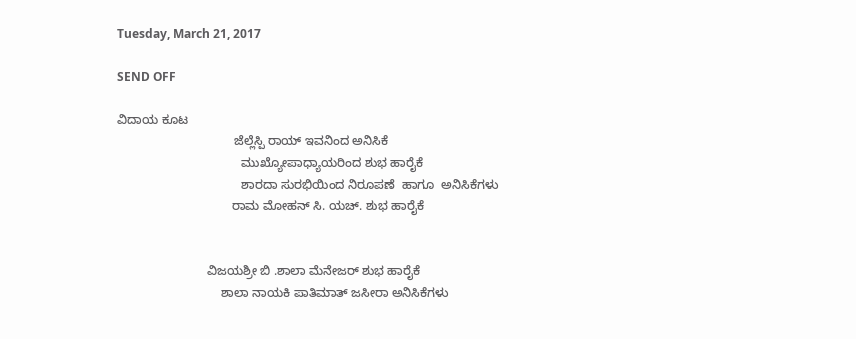Tuesday, March 21, 2017

SEND OFF

ವಿದಾಯ ಕೂಟ
                                  ಜೆಲ್ಲೆಸ್ಪಿ ರಾಯ್ ಇವನಿಂದ ಅನಿಸಿಕೆ
                                    ಮುಖ್ಯೋಪಾಧ್ಯಾಯರಿಂದ ಶುಭ ಹಾರೈಕೆ
                                    ಶಾರದಾ ಸುರಭಿಯಿಂದ ನಿರೂಪಣೆ  ಹಾಗೂ  ಅನಿಸಿಕೆಗಳು
                                 ರಾಮ ಮೋಹನ್ ಸಿ. ಯಚ್. ಶುಭ ಹಾರೈಕೆ


                          ವಿಜಯಶ್ರೀ ಬಿ .ಶಾಲಾ ಮೆನೇಜರ್ ಶುಭ ಹಾರೈಕೆ
                              ಶಾಲಾ ನಾಯಕಿ ಪಾತಿಮಾತ್ ಜಸೀರಾ ಅನಿಸಿಕೆಗಳು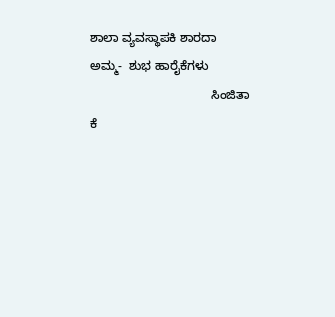ಶಾಲಾ ವ್ಯವಸ್ಥಾಪಕಿ ಶಾರದಾ ಅಮ್ಮ-  ಶುಭ ಹಾರೈಕೆಗಳು
                                   ಸಿಂಜಿತಾ ಕೆ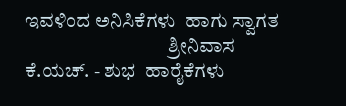ಇವಳಿಂದ ಅನಿಸಿಕೆಗಳು  ಹಾಗು ಸ್ವಾಗತ
                                    ಶ್ರೀನಿವಾಸ ಕೆ.ಯಚ್. - ಶುಭ  ಹಾರೈಕೆಗಳು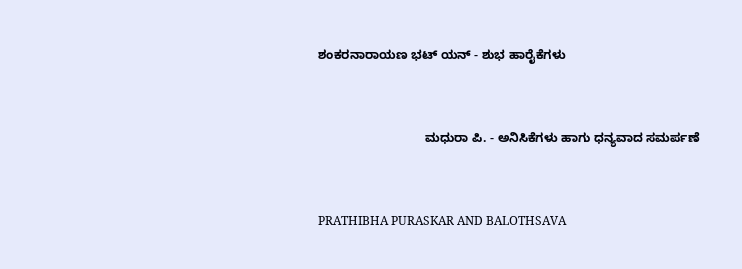ಶಂಕರನಾರಾಯಣ ಭಟ್ ಯನ್ - ಶುಭ ಹಾರೈಕೆಗಳು


                               ಮಧುರಾ ಪಿ. - ಅನಿಸಿಕೆಗಳು ಹಾಗು ಧನ್ಯವಾದ ಸಮರ್ಪಣೆ


PRATHIBHA PURASKAR AND BALOTHSAVA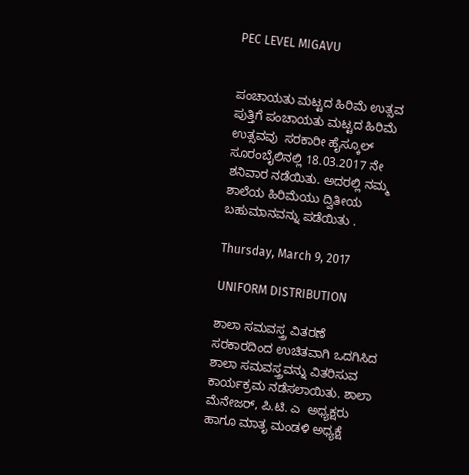PEC LEVEL MIGAVU


ಪಂಚಾಯತು ಮಟ್ಟದ ಹಿರಿಮೆ ಉತ್ಸವ
ಪುತ್ತಿಗೆ ಪಂಚಾಯತು ಮಟ್ಟದ ಹಿರಿಮೆ ಉತ್ಸವವು  ಸರಕಾರೀ ಹೈಸ್ಕೂಲ್ ಸೂರಂಬೈಲಿನಲ್ಲಿ 18.03.2017 ನೇ ಶನಿವಾರ ನಡೆಯಿತು. ಅದರಲ್ಲಿ ನಮ್ಮ ಶಾಲೆಯ ಹಿರಿಮೆಯು ದ್ವಿತೀಯ ಬಹುಮಾನವನ್ನು ಪಡೆಯಿತು .

Thursday, March 9, 2017

UNIFORM DISTRIBUTION

ಶಾಲಾ ಸಮವಸ್ತ್ರ ವಿತರಣೆ
ಸರಕಾರದಿಂದ ಉಚಿತವಾಗಿ ಒದಗಿಸಿದ ಶಾಲಾ ಸಮವಸ್ತ್ರವನ್ನು ವಿತರಿಸುವ ಕಾರ್ಯಕ್ರಮ ನಡೆಸಲಾಯಿತು. ಶಾಲಾ ಮೆನೇಜರ್, ಪಿ.ಟಿ. ಎ  ಅಧ್ಯಕ್ಷರು ಹಾಗೂ ಮಾತೃ ಮಂಡಳಿ ಅಧ್ಯಕ್ಷೆ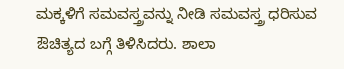ಮಕ್ಕಳಿಗೆ ಸಮವಸ್ತ್ರವನ್ನು ನೀಡಿ ಸಮವಸ್ತ್ರ ಧರಿಸುವ ಔಚಿತ್ಯದ ಬಗ್ಗೆ ತಿಳಿಸಿದರು. ಶಾಲಾ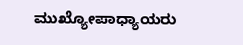ಮುಖ್ಯೋಪಾಧ್ಯಾಯರು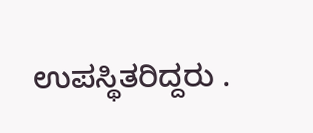ಉಪಸ್ಥಿತರಿದ್ದರು .